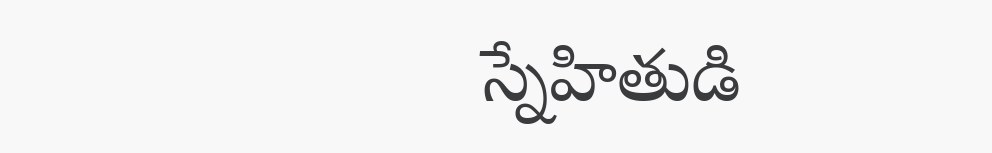స్నేహితుడి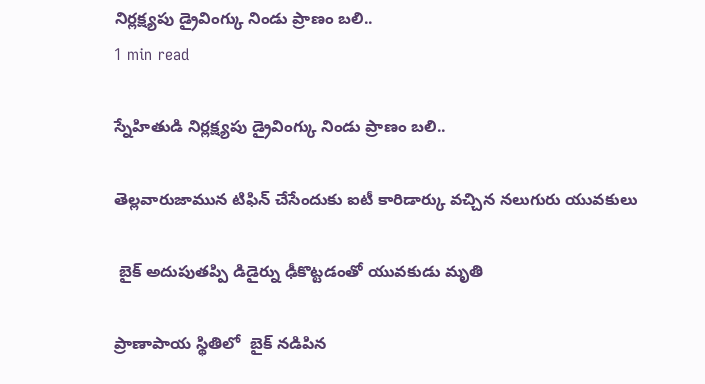నిర్లక్ష్యపు డ్రైవింగ్కు నిండు ప్రాణం బలి..
1 min read

స్నేహితుడి నిర్లక్ష్యపు డ్రైవింగ్కు నిండు ప్రాణం బలి..

తెల్లవారుజామున టిఫిన్ చేసేందుకు ఐటీ కారిడార్కు వచ్చిన నలుగురు యువకులు

 బైక్ అదుపుతప్పి డిడైర్ను ఢీకొట్టడంతో యువకుడు మృతి

ప్రాణాపాయ స్థితిలో  బైక్ నడిపిన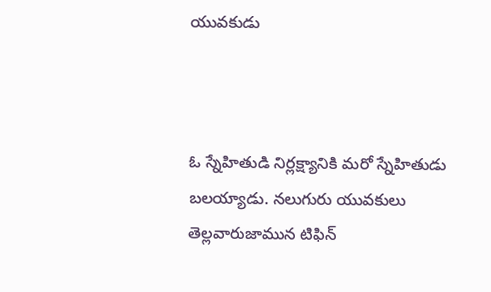యువకుడు



ఓ స్నేహితుడి నిర్లక్ష్యానికి మరో స్నేహితుడు బలయ్యాడు. నలుగురు యువకులు తెల్లవారుజామున టిఫిన్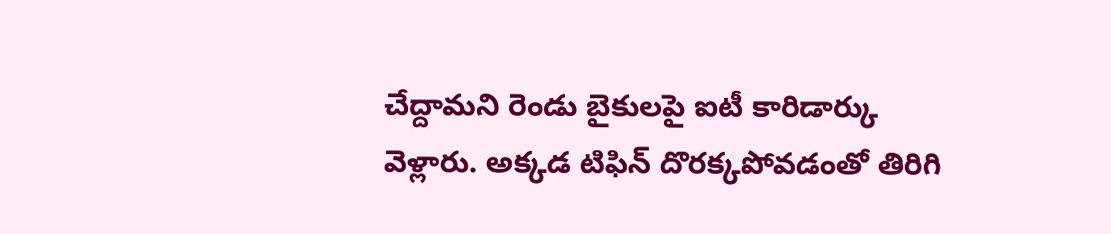చేద్దామని రెండు బైకులపై ఐటీ కారిడార్కు వెళ్లారు. అక్కడ టిఫిన్ దొరక్కపోవడంతో తిరిగి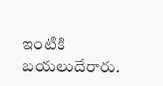ఇంటికి బయలుదేరారు.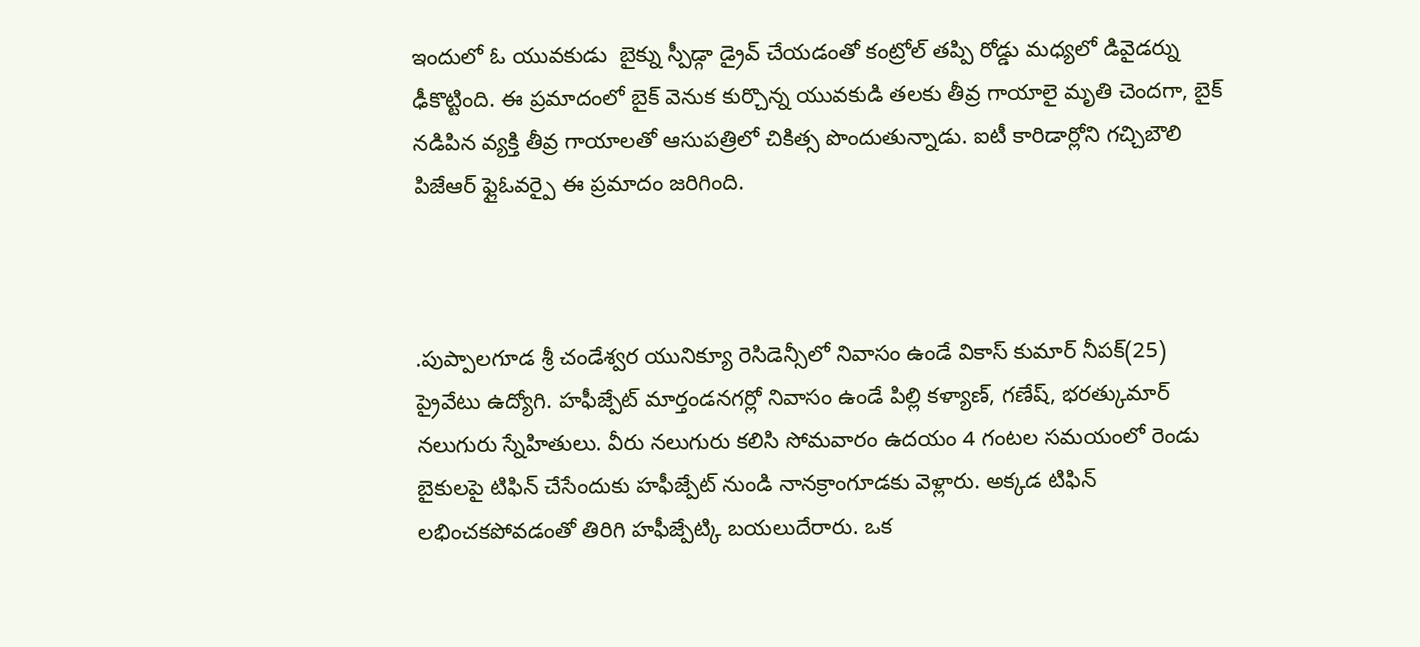ఇందులో ఓ యువకుడు  బైక్ను స్పీడ్గా డ్రైవ్ చేయడంతో కంట్రోల్ తప్పి రోడ్డు మధ్యలో డివైడర్ను ఢీకొట్టింది. ఈ ప్రమాదంలో బైక్ వెనుక కుర్చొన్న యువకుడి తలకు తీవ్ర గాయాలై మృతి చెందగా, బైక్ నడిపిన వ్యక్తి తీవ్ర గాయాలతో ఆసుపత్రిలో చికిత్స పొందుతున్నాడు. ఐటీ కారిడార్లోని గచ్చిబౌలి పిజేఆర్ ఫ్లైఓవర్పై ఈ ప్రమాదం జరిగింది.



.పుప్పాలగూడ శ్రీ చండేశ్వర యునిక్యూ రెసిడెన్సీలో నివాసం ఉండే వికాస్ కుమార్ నీపక్(25) ప్రైవేటు ఉద్యోగి. హఫీజ్పేట్ మార్తండనగర్లో నివాసం ఉండే పిల్లి కళ్యాణ్, గణేష్, భరత్కుమార్ నలుగురు స్నేహితులు. వీరు నలుగురు కలిసి సోమవారం ఉదయం 4 గంటల సమయంలో రెండు బైకులపై టిఫిన్ చేసేందుకు హఫీజ్పేట్ నుండి నానక్రాంగూడకు వెళ్లారు. అక్కడ టిఫిన్ లభించకపోవడంతో తిరిగి హఫీజ్పేట్కి బయలుదేరారు. ఒక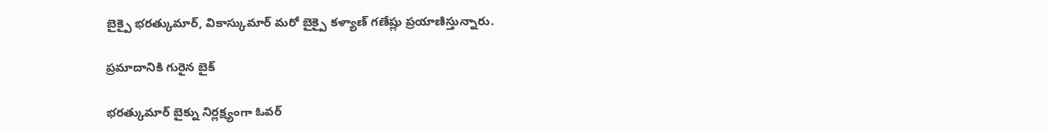బైక్పై భరత్కుమార్, వికాస్కుమార్ మరో బైక్పై కళ్యాణ్ గణేష్లు ప్రయాణిస్తున్నారు.

ప్రమాదానికి గురైన బైక్

భరత్కుమార్ బైక్ను నిర్లక్ష్యంగా ఓవర్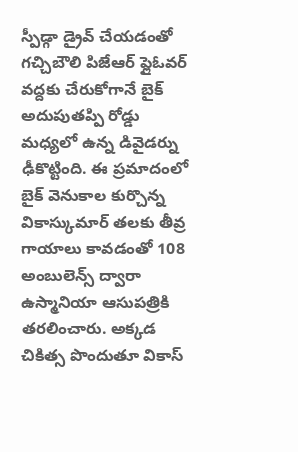స్పీడ్గా డ్రైవ్ చేయడంతో గచ్చిబౌలి పిజేఆర్ ఫ్లైఓవర్ వద్దకు చేరుకోగానే బైక్ అదుపుతప్పి రోడ్డు మధ్యలో ఉన్న డివైడర్ను ఢీకొట్టింది. ఈ ప్రమాదంలో బైక్ వెనుకాల కుర్చొన్న వికాస్కుమార్ తలకు తీవ్ర గాయాలు కావడంతో 108 అంబులెన్స్ ద్వారా ఉస్మానియా ఆసుపత్రికి తరలించారు. అక్కడ చికిత్స పొందుతూ వికాస్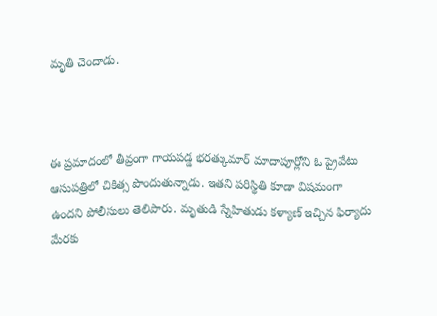మృతి చెందాడు.



ఈ ప్రమాదంలో తీవ్రంగా గాయపడ్డ భరత్కుమార్ మాదాపూర్లోని ఓ ప్రైవేటు ఆసుపత్రిలో చికిత్స పొందుతున్నాడు. ఇతని పరిస్థితి కూడా విషమంగా ఉందని పోలీసులు తెలిపారు. మృతుడి స్నేహితుడు కళ్యాణ్ ఇచ్చిన ఫిర్యాదు మేరకు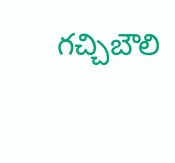గచ్చిబౌలి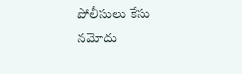పోలీసులు కేసు నమోదు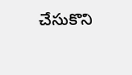చేసుకొని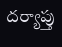దర్యాప్తు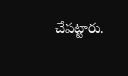చేపట్టారు.